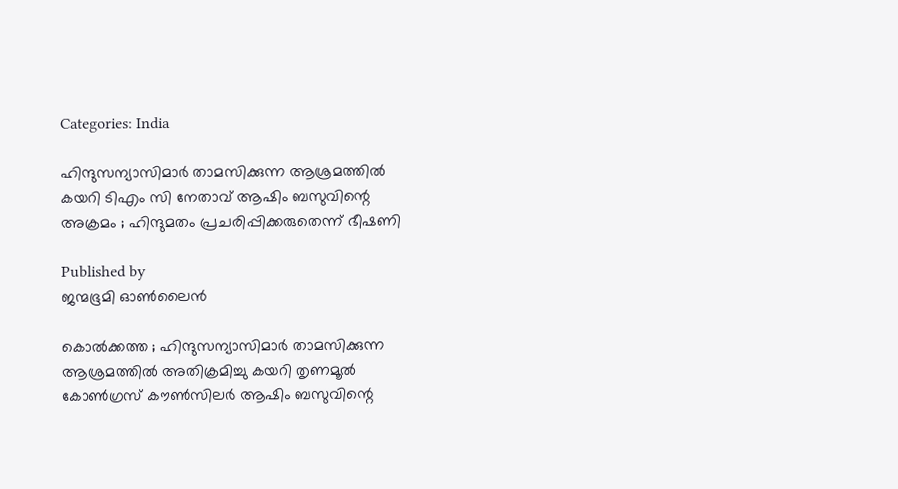Categories: India

ഹിന്ദുസന്യാസിമാർ താമസിക്കുന്ന ആശ്രമത്തിൽ കയറി ടിഎം സി നേതാവ് ആഷിം ബസുവിന്റെ അക്രമം ; ഹിന്ദുമതം പ്രചരിപ്പിക്കരുതെന്ന് ഭീഷണി

Published by
ജന്മഭൂമി ഓണ്‍ലൈന്‍

കൊൽക്കത്ത ; ഹിന്ദുസന്യാസിമാർ താമസിക്കുന്ന ആശ്രമത്തിൽ അതിക്രമിച്ചു കയറി തൃണമൂൽ കോൺഗ്രസ് കൗൺസിലർ ആഷിം ബസുവിന്റെ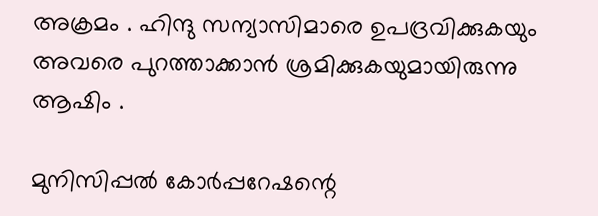അക്രമം . ഹിന്ദു സന്യാസിമാരെ ഉപദ്രവിക്കുകയും അവരെ പുറത്താക്കാൻ ശ്രമിക്കുകയുമായിരുന്നു ആഷിം .

മുനിസിപ്പൽ കോർപ്പറേഷന്റെ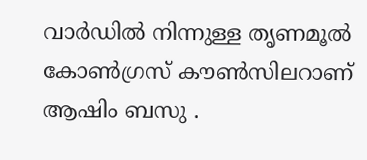വാർഡിൽ നിന്നുള്ള തൃണമൂൽ കോൺഗ്രസ് കൗൺസിലറാണ് ആഷിം ബസു .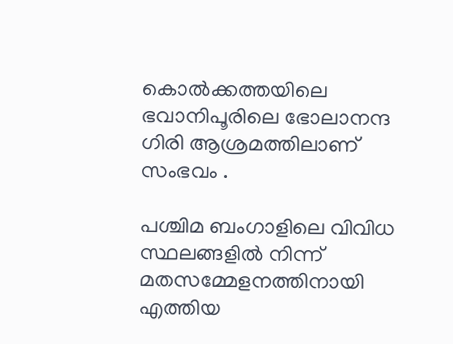കൊൽക്കത്തയിലെ ഭവാനിപൂരിലെ ഭോലാനന്ദ ഗിരി ആശ്രമത്തിലാണ് സംഭവം .

പശ്ചിമ ബംഗാളിലെ വിവിധ സ്ഥലങ്ങളിൽ നിന്ന് മതസമ്മേളനത്തിനായി എത്തിയ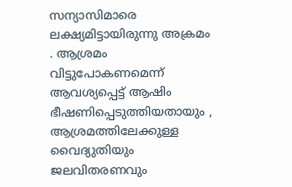സന്യാസിമാരെ ലക്ഷ്യമിട്ടായിരുന്നു അക്രമം . ആശ്രമം വിട്ടുപോകണമെന്ന് ആവശ്യപ്പെട്ട് ആഷിം ഭീഷണിപ്പെടുത്തിയതായും , ആശ്രമത്തിലേക്കുള്ള വൈദ്യുതിയും ജലവിതരണവും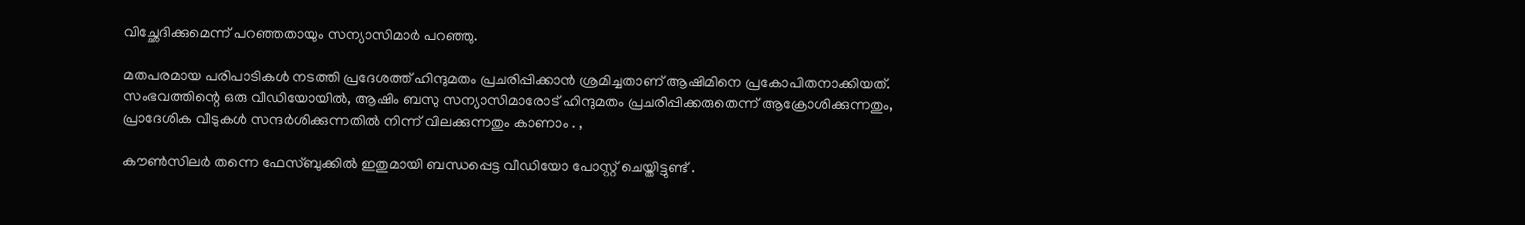വിച്ഛേദിക്കുമെന്ന് പറഞ്ഞതായും സന്യാസിമാർ പറഞ്ഞു.

മതപരമായ പരിപാടികൾ നടത്തി പ്രദേശത്ത് ഹിന്ദുമതം പ്രചരിപ്പിക്കാൻ ശ്രമിച്ചതാണ് ആഷിമിനെ പ്രകോപിതനാക്കിയത്. സംഭവത്തിന്റെ ഒരു വീഡിയോയിൽ, ആഷിം ബസു സന്യാസിമാരോട് ഹിന്ദുമതം പ്രചരിപ്പിക്കരുതെന്ന് ആക്രോശിക്കുന്നതും, പ്രാദേശിക വീടുകൾ സന്ദർശിക്കുന്നതിൽ നിന്ന് വിലക്കുന്നതും കാണാം . ,

കൗൺസിലർ തന്നെ ഫേസ്ബുക്കിൽ ഇതുമായി ബന്ധപ്പെട്ട വീഡിയോ പോസ്റ്റ് ചെയ്തിട്ടുണ്ട് .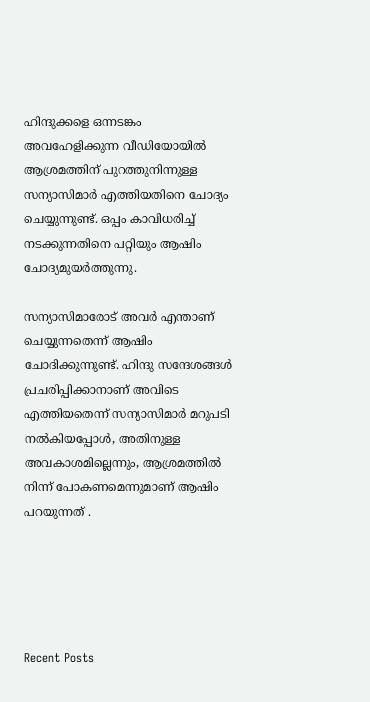ഹിന്ദുക്കളെ ഒന്നടങ്കം അവഹേളിക്കുന്ന വീഡിയോയിൽ ആശ്രമത്തിന് പുറത്തുനിന്നുള്ള സന്യാസിമാർ എത്തിയതിനെ ചോദ്യം ചെയ്യുന്നുണ്ട്. ഒപ്പം കാവിധരിച്ച് നടക്കുന്നതിനെ പറ്റിയും ആഷിം ചോദ്യമുയർത്തുന്നു.

സന്യാസിമാരോട് അവർ എന്താണ് ചെയ്യുന്നതെന്ന് ആഷിം ചോദിക്കുന്നുണ്ട്. ഹിന്ദു സന്ദേശങ്ങൾ പ്രചരിപ്പിക്കാനാണ് അവിടെ എത്തിയതെന്ന് സന്യാസിമാർ മറുപടി നൽകിയപ്പോൾ, അതിനുള്ള അവകാശമില്ലെന്നും, ആശ്രമത്തിൽ നിന്ന് പോകണമെന്നുമാണ് ആഷിം പറയുന്നത് .





Recent Posts